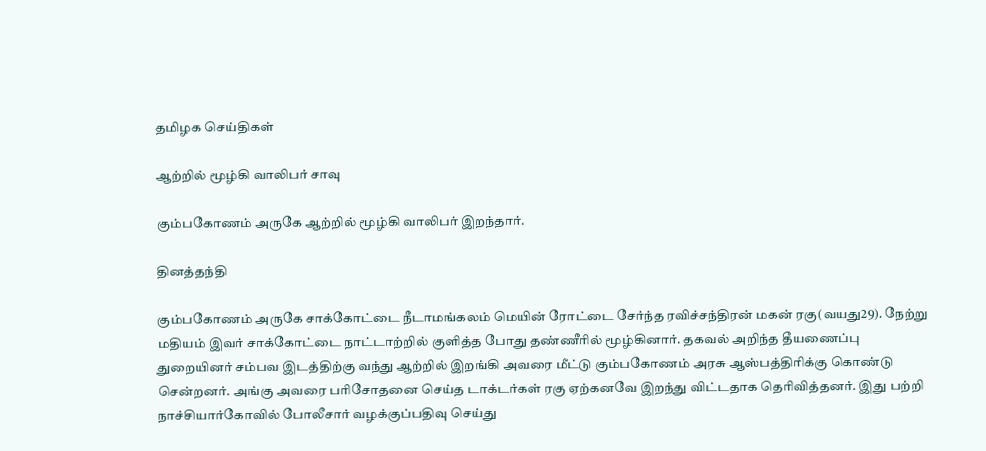தமிழக செய்திகள்

ஆற்றில் மூழ்கி வாலிபர் சாவு

கும்பகோணம் அருகே ஆற்றில் மூழ்கி வாலிபர் இறந்தார்.

தினத்தந்தி

கும்பகோணம் அருகே சாக்கோட்டை நீடாமங்கலம் மெயின் ரோட்டை சேர்ந்த ரவிச்சந்திரன் மகன் ரகு(வயது29). நேற்று மதியம் இவர் சாக்கோட்டை நாட்டாற்றில் குளித்த போது தண்ணீரில் மூழ்கினார். தகவல் அறிந்த தீயணைப்பு துறையினர் சம்பவ இடத்திற்கு வந்து ஆற்றில் இறங்கி அவரை மீட்டு கும்பகோணம் அரசு ஆஸ்பத்திரிக்கு கொண்டு சென்றனர். அங்கு அவரை பரிசோதனை செய்த டாக்டர்கள் ரகு ஏற்கனவே இறந்து விட்டதாக தெரிவித்தனர். இது பற்றி நாச்சியார்கோவில் போலீசார் வழக்குப்பதிவு செய்து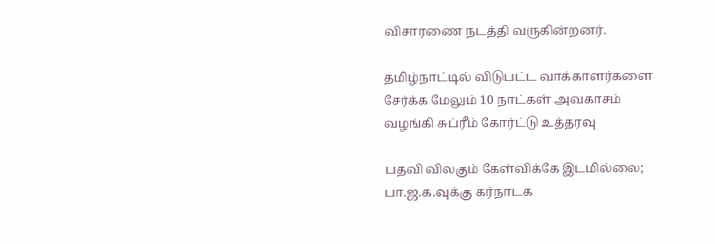விசாரணை நடத்தி வருகின்றனர்.

தமிழ்நாட்டில் விடுபட்ட வாக்காளர்களை சேர்க்க மேலும் 10 நாட்கள் அவகாசம் வழங்கி சுப்ரீம் கோர்ட்டு உத்தரவு

பதவி விலகும் கேள்விக்கே இடமில்லை; பா.ஜ.க.வுக்கு கர்நாடக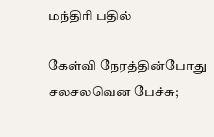மந்திரி பதில்

கேள்வி நேரத்தின்போது சலசலவென பேச்சு;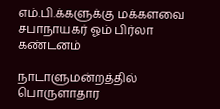எம்.பி.க்களுக்கு மக்களவை சபாநாயகர் ஓம் பிர்லா கண்டனம்

நாடாளுமன்றத்தில் பொருளாதார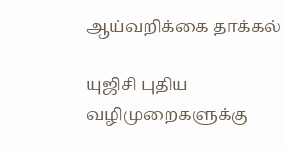ஆய்வறிக்கை தாக்கல்

யுஜிசி புதிய வழிமுறைகளுக்கு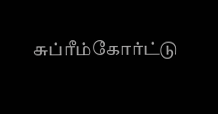சுப்ரீம்கோர்ட்டு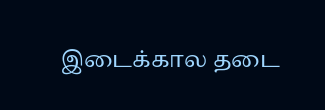இடைக்கால தடை